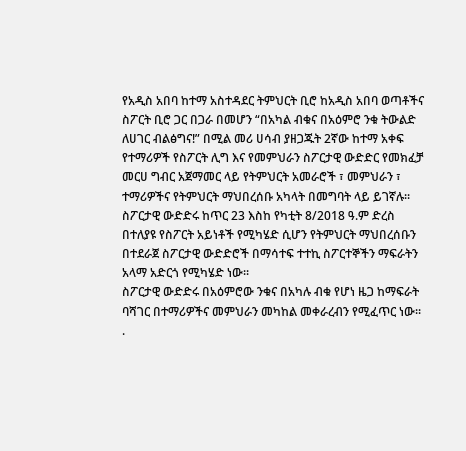የአዲስ አበባ ከተማ አስተዳደር ትምህርት ቢሮ ከአዲስ አበባ ወጣቶችና ስፖርት ቢሮ ጋር በጋራ በመሆን “በአካል ብቁና በአዕምሮ ንቁ ትውልድ ለሀገር ብልፅግና!” በሚል መሪ ሀሳብ ያዘጋጁት 2ኛው ከተማ አቀፍ የተማሪዎች የስፖርት ሊግ እና የመምህራን ስፖርታዊ ውድድር የመክፈቻ መርሀ ግብር አጀማመር ላይ የትምህርት አመራሮች ፣ መምህራን ፣ ተማሪዎችና የትምህርት ማህበረሰቡ አካላት በመግባት ላይ ይገኛሉ፡፡
ስፖርታዊ ውድድሩ ከጥር 23 እስከ የካቲት 8/2018 ዓ.ም ድረስ በተለያዩ የስፖርት አይነቶች የሚካሄድ ሲሆን የትምህርት ማህበረሰቡን በተደራጀ ስፖርታዊ ውድድሮች በማሳተፍ ተተኪ ስፖርተኞችን ማፍራትን አላማ አድርጎ የሚካሄድ ነው፡፡
ስፖርታዊ ውድድሩ በአዕምሮው ንቁና በአካሉ ብቁ የሆነ ዜጋ ከማፍራት ባሻገር በተማሪዎችና መምህራን መካከል መቀራረብን የሚፈጥር ነው፡፡
.